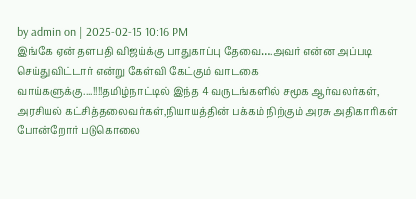by admin on | 2025-02-15 10:16 PM
இங்கே ஏன் தளபதி விஜய்க்கு பாதுகாப்பு தேவை….அவர் என்ன அப்படி செய்துவிட்டார் என்று கேள்வி கேட்கும் வாடகை வாய்களுக்கு....!!!!தமிழ்நாட்டில் இந்த 4 வருடங்களில் சமூக ஆர்வலர்கள், அரசியல் கட்சித்தலைவர்கள்,நியாயத்தின் பக்கம் நிற்கும் அரசு அதிகாரிகள் போன்றோர் படுகொலை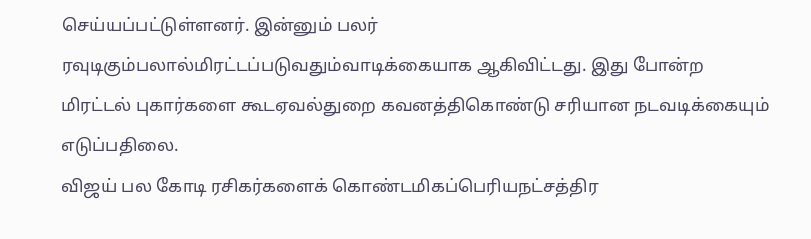செய்யப்பட்டுள்ளனர். இன்னும் பலர் ரவுடிகும்பலால்மிரட்டப்படுவதும்வாடிக்கையாக ஆகிவிட்டது. இது போன்ற மிரட்டல் புகார்களை கூடஏவல்துறை கவனத்திகொண்டு சரியான நடவடிக்கையும் எடுப்பதிலை.
விஜய் பல கோடி ரசிகர்களைக் கொண்டமிகப்பெரியநட்சத்திர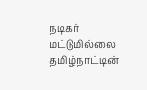நடிகர் மட்டுமில்லை தமிழ்நாட்டின்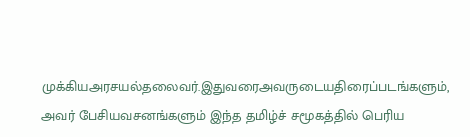முக்கியஅரசயல்தலைவர்.இதுவரைஅவருடையதிரைப்படங்களும், அவர் பேசியவசனங்களும் இந்த தமிழ்ச் சமூகத்தில் பெரிய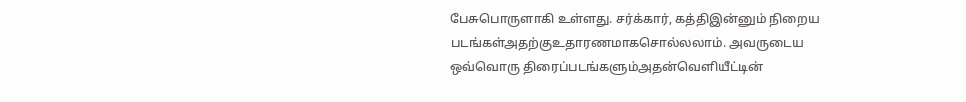பேசுபொருளாகி உள்ளது. சர்க்கார், கத்திஇன்னும் நிறைய படங்கள்அதற்குஉதாரணமாகசொல்லலாம். அவருடைய ஒவ்வொரு திரைப்படங்களும்அதன்வெளியீட்டின்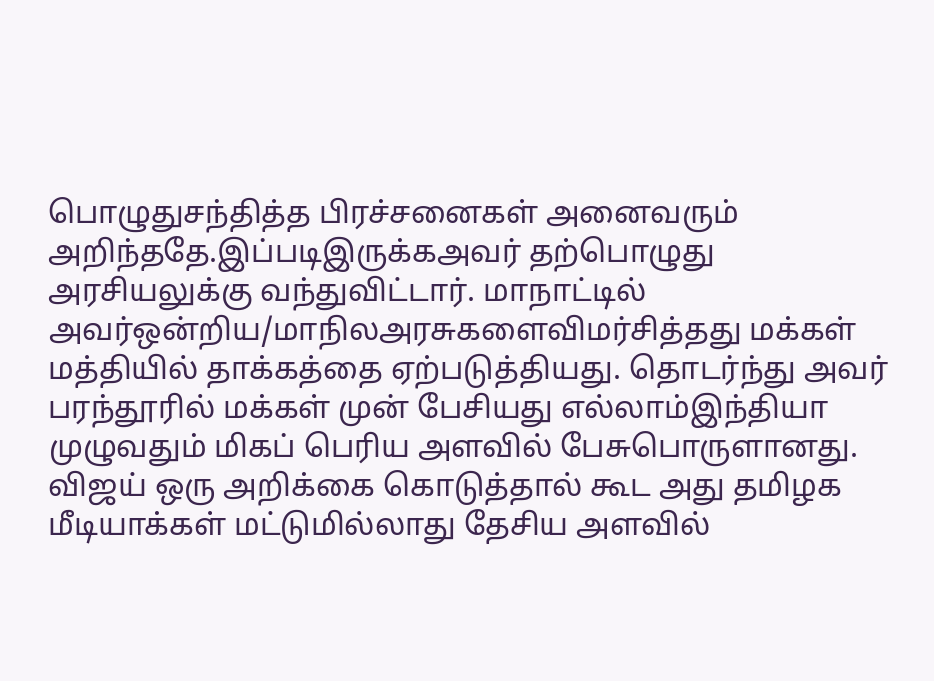பொழுதுசந்தித்த பிரச்சனைகள் அனைவரும் அறிந்ததே.இப்படிஇருக்கஅவர் தற்பொழுது அரசியலுக்கு வந்துவிட்டார். மாநாட்டில் அவர்ஒன்றிய/மாநிலஅரசுகளைவிமர்சித்தது மக்கள் மத்தியில் தாக்கத்தை ஏற்படுத்தியது. தொடர்ந்து அவர் பரந்தூரில் மக்கள் முன் பேசியது எல்லாம்இந்தியா முழுவதும் மிகப் பெரிய அளவில் பேசுபொருளானது. விஜய் ஒரு அறிக்கை கொடுத்தால் கூட அது தமிழக மீடியாக்கள் மட்டுமில்லாது தேசிய அளவில்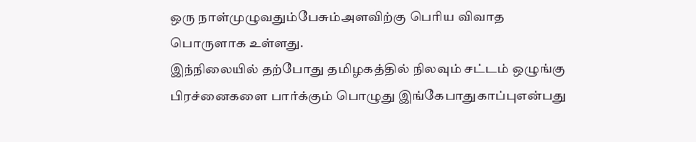ஒரு நாள்முழுவதும்பேசும்அளவிற்கு பெரிய விவாத பொருளாக உள்ளது.
இந்நிலையில் தற்போது தமிழகத்தில் நிலவும் சட்டம் ஒழுங்கு பிரச்னைகளை பார்க்கும் பொழுது இங்கேபாதுகாப்புஎன்பது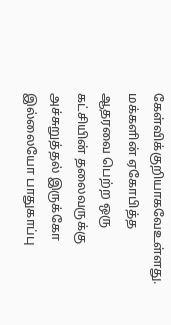கேள்விக்குறியாகவேஉள்ளது. மக்களின் ஏகோபித்த ஆதரவை பெற்ற ஒரு கட்சியின் தலைவருக்கு அச்சுறுத்தல் இருக்கோ இல்லையோ பாதுகாப்பு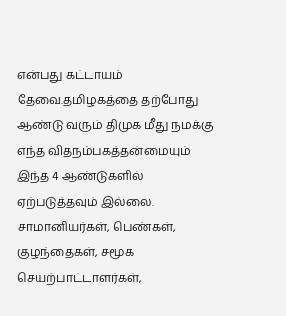என்பது கட்டாயம் தேவை.தமிழகத்தை தற்போது ஆண்டு வரும் திமுக மீது நமக்கு எந்த விதநம்பகத்தன்மையும் இந்த 4 ஆண்டுகளில் ஏற்படுத்தவும் இல்லை. சாமானியர்கள், பெண்கள், குழந்தைகள், சமூக செயற்பாட்டாளர்கள்,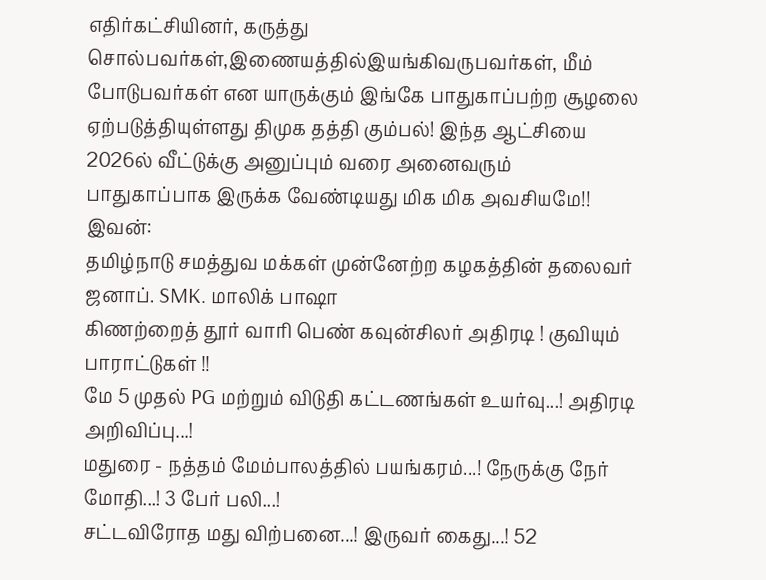எதிர்கட்சியினர், கருத்து சொல்பவர்கள்,இணையத்தில்இயங்கிவருபவர்கள், மீம் போடுபவர்கள் என யாருக்கும் இங்கே பாதுகாப்பற்ற சூழலை ஏற்படுத்தியுள்ளது திமுக தத்தி கும்பல்! இந்த ஆட்சியை 2026ல் வீட்டுக்கு அனுப்பும் வரை அனைவரும் பாதுகாப்பாக இருக்க வேண்டியது மிக மிக அவசியமே!!
இவன்:
தமிழ்நாடு சமத்துவ மக்கள் முன்னேற்ற கழகத்தின் தலைவர்
ஜனாப். SMK. மாலிக் பாஷா
கிணற்றைத் தூர் வாரி பெண் கவுன்சிலர் அதிரடி ! குவியும் பாராட்டுகள் !!
மே 5 முதல் PG மற்றும் விடுதி கட்டணங்கள் உயர்வு...! அதிரடி அறிவிப்பு...!
மதுரை - நத்தம் மேம்பாலத்தில் பயங்கரம்...! நேருக்கு நேர் மோதி...! 3 பேர் பலி...!
சட்டவிரோத மது விற்பனை...! இருவர் கைது...! 52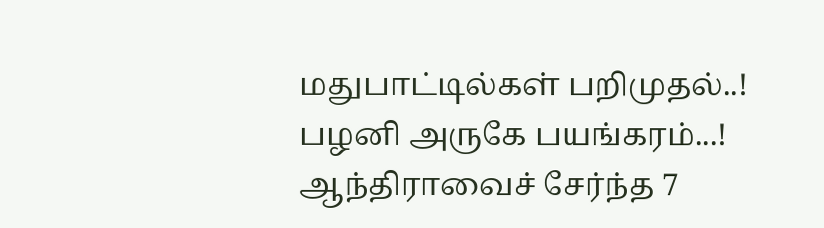மதுபாட்டில்கள் பறிமுதல்..!
பழனி அருகே பயங்கரம்...! ஆந்திராவைச் சேர்ந்த 7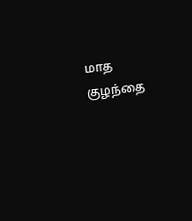மாத குழந்தை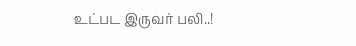உட்பட இருவர் பலி..!